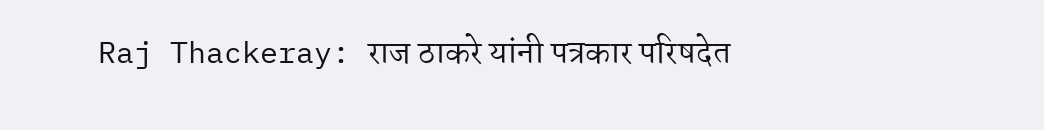Raj Thackeray: राज ठाकरे यांनी पत्रकार परिषदेत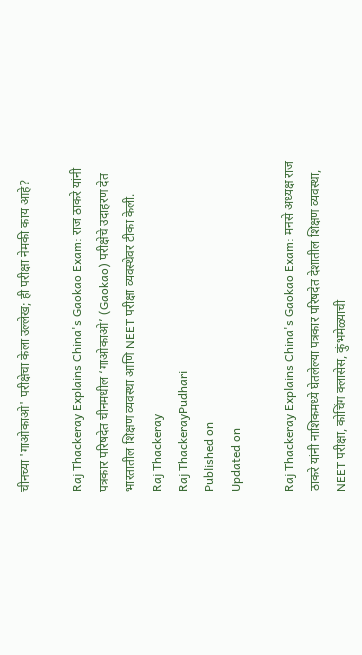चीनच्या 'गाओकाओ' परीक्षेचा केला उल्लेख; ही परीक्षा नेमकी काय आहे?

Raj Thackeray Explains China's Gaokao Exam: राज ठाकरे यांनी पत्रकार परिषदेत चीनमधील ‘गाओकाओ’ (Gaokao) परीक्षेचे उदाहरण देत भारतातील शिक्षण व्यवस्था आणि NEET परीक्षा व्यवस्थेवर टीका केली.
Raj Thackeray
Raj ThackerayPudhari
Published on
Updated on

Raj Thackeray Explains China's Gaokao Exam: मनसे अध्यक्ष राज ठाकरे यांनी नाशिकमध्ये घेतलेल्या पत्रकार परिषदेत देशातील शिक्षण व्यवस्था, NEET परीक्षा, कोचिंग क्लासेस, कुंभमेळ्याची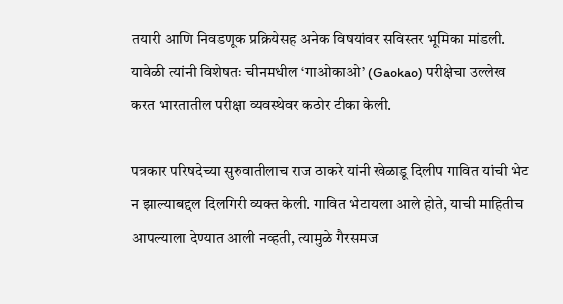तयारी आणि निवडणूक प्रक्रियेसह अनेक विषयांवर सविस्तर भूमिका मांडली. यावेळी त्यांनी विशेषतः चीनमधील ‘गाओकाओ’ (Gaokao) परीक्षेचा उल्लेख करत भारतातील परीक्षा व्यवस्थेवर कठोर टीका केली.

पत्रकार परिषदेच्या सुरुवातीलाच राज ठाकरे यांनी खेळाडू दिलीप गावित यांची भेट न झाल्याबद्दल दिलगिरी व्यक्त केली. गावित भेटायला आले होते, याची माहितीच आपल्याला देण्यात आली नव्हती, त्यामुळे गैरसमज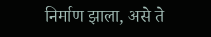निर्माण झाला, असे ते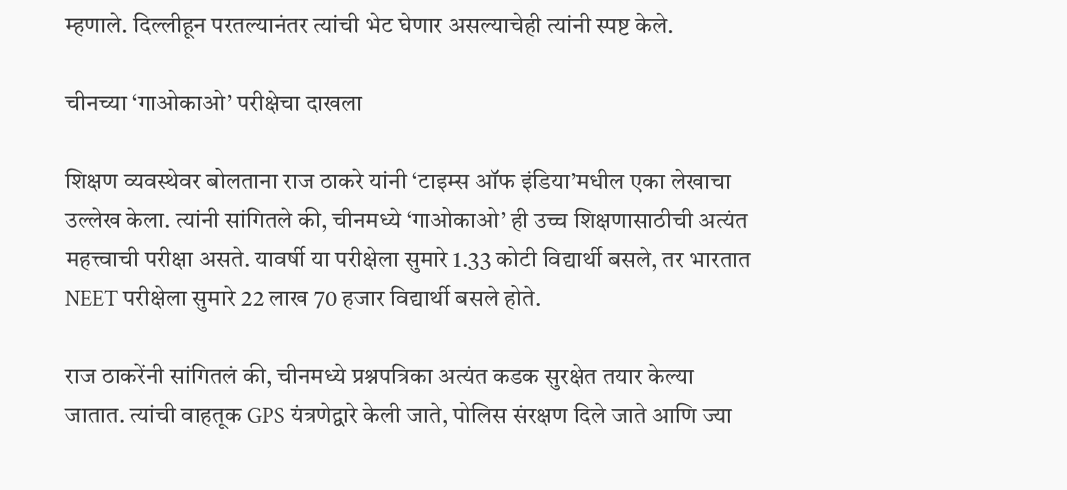म्हणाले. दिल्लीहून परतल्यानंतर त्यांची भेट घेणार असल्याचेही त्यांनी स्पष्ट केले.

चीनच्या ‘गाओकाओ’ परीक्षेचा दाखला

शिक्षण व्यवस्थेवर बोलताना राज ठाकरे यांनी ‘टाइम्स ऑफ इंडिया’मधील एका लेखाचा उल्लेख केला. त्यांनी सांगितले की, चीनमध्ये ‘गाओकाओ’ ही उच्च शिक्षणासाठीची अत्यंत महत्त्वाची परीक्षा असते. यावर्षी या परीक्षेला सुमारे 1.33 कोटी विद्यार्थी बसले, तर भारतात NEET परीक्षेला सुमारे 22 लाख 70 हजार विद्यार्थी बसले होते.

राज ठाकरेंनी सांगितलं की, चीनमध्ये प्रश्नपत्रिका अत्यंत कडक सुरक्षेत तयार केल्या जातात. त्यांची वाहतूक GPS यंत्रणेद्वारे केली जाते, पोलिस संरक्षण दिले जाते आणि ज्या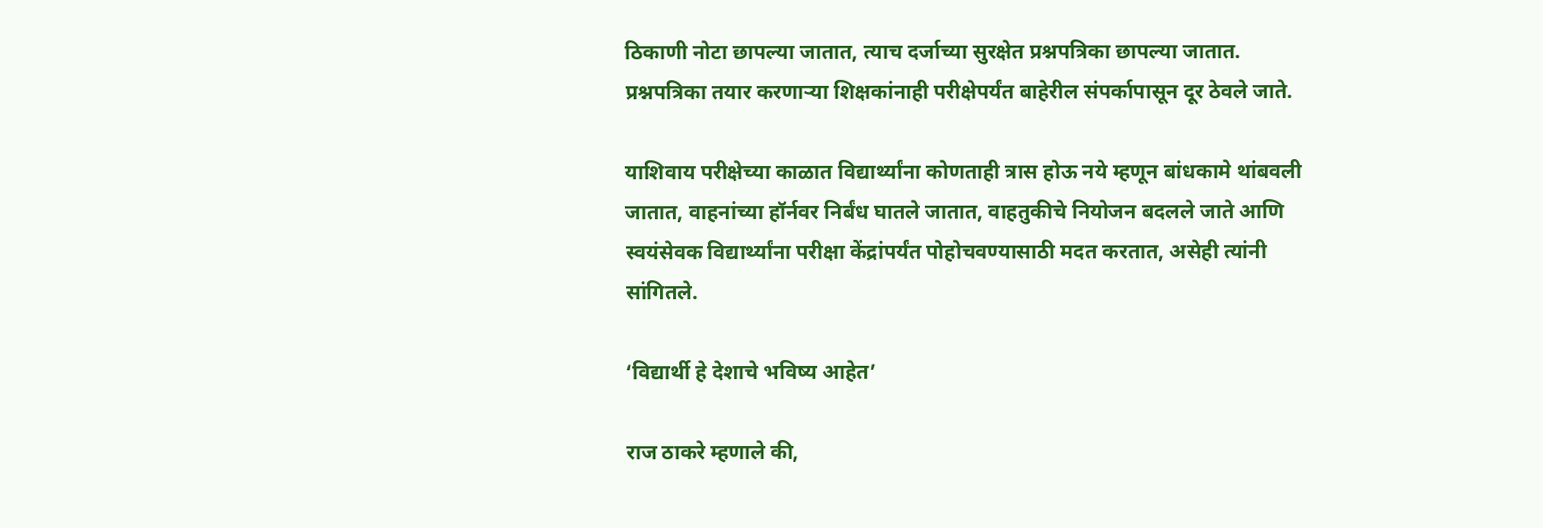ठिकाणी नोटा छापल्या जातात, त्याच दर्जाच्या सुरक्षेत प्रश्नपत्रिका छापल्या जातात. प्रश्नपत्रिका तयार करणाऱ्या शिक्षकांनाही परीक्षेपर्यंत बाहेरील संपर्कापासून दूर ठेवले जाते.

याशिवाय परीक्षेच्या काळात विद्यार्थ्यांना कोणताही त्रास होऊ नये म्हणून बांधकामे थांबवली जातात, वाहनांच्या हॉर्नवर निर्बंध घातले जातात, वाहतुकीचे नियोजन बदलले जाते आणि स्वयंसेवक विद्यार्थ्यांना परीक्षा केंद्रांपर्यंत पोहोचवण्यासाठी मदत करतात, असेही त्यांनी सांगितले.

‘विद्यार्थी हे देशाचे भविष्य आहेत’

राज ठाकरे म्हणाले की,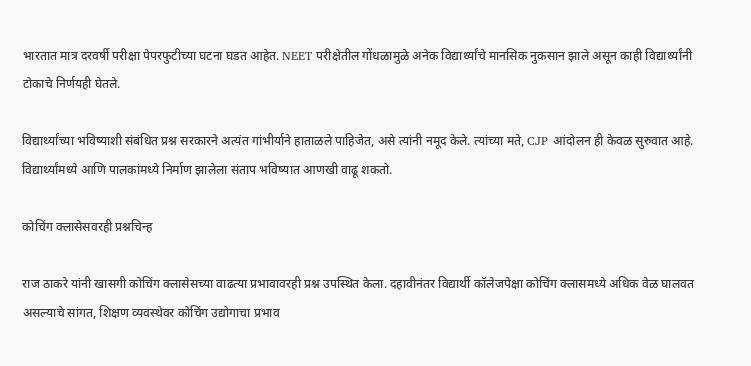भारतात मात्र दरवर्षी परीक्षा पेपरफुटीच्या घटना घडत आहेत. NEET परीक्षेतील गोंधळामुळे अनेक विद्यार्थ्यांचे मानसिक नुकसान झाले असून काही विद्यार्थ्यांनी टोकाचे निर्णयही घेतले.

विद्यार्थ्यांच्या भविष्याशी संबंधित प्रश्न सरकारने अत्यंत गांभीर्याने हाताळले पाहिजेत, असे त्यांनी नमूद केले. त्यांच्या मते, CJP आंदोलन ही केवळ सुरुवात आहे. विद्यार्थ्यांमध्ये आणि पालकांमध्ये निर्माण झालेला संताप भविष्यात आणखी वाढू शकतो.

कोचिंग क्लासेसवरही प्रश्नचिन्ह

राज ठाकरे यांनी खासगी कोचिंग क्लासेसच्या वाढत्या प्रभावावरही प्रश्न उपस्थित केला. दहावीनंतर विद्यार्थी कॉलेजपेक्षा कोचिंग क्लासमध्ये अधिक वेळ घालवत असल्याचे सांगत, शिक्षण व्यवस्थेवर कोचिंग उद्योगाचा प्रभाव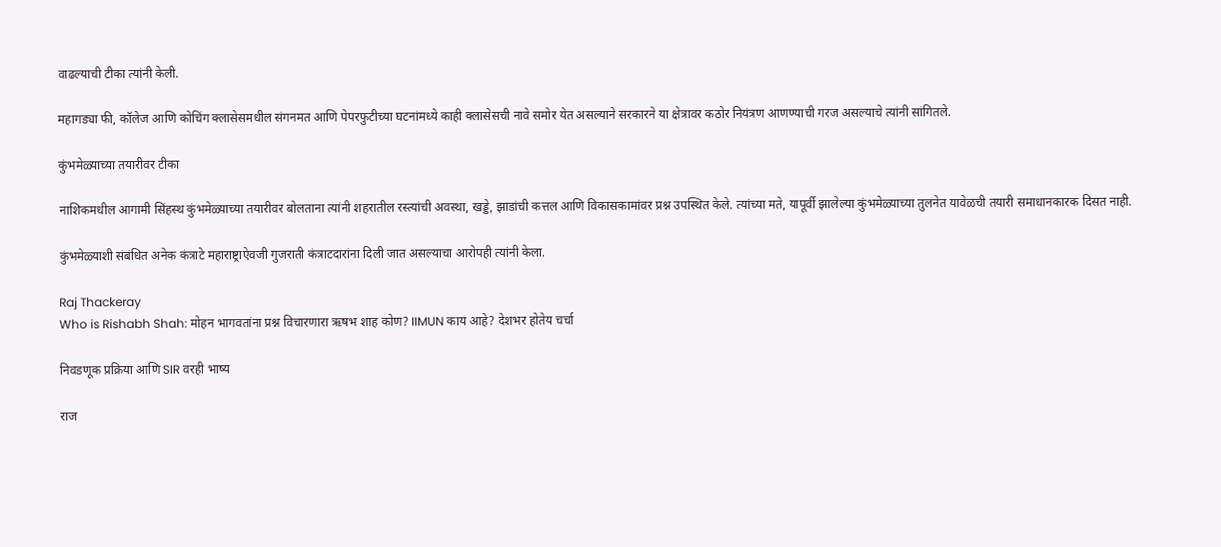वाढल्याची टीका त्यांनी केली.

महागड्या फी, कॉलेज आणि कोचिंग क्लासेसमधील संगनमत आणि पेपरफुटीच्या घटनांमध्ये काही क्लासेसची नावे समोर येत असल्याने सरकारने या क्षेत्रावर कठोर नियंत्रण आणण्याची गरज असल्याचे त्यांनी सांगितले.

कुंभमेळ्याच्या तयारीवर टीका

नाशिकमधील आगामी सिंहस्थ कुंभमेळ्याच्या तयारीवर बोलताना त्यांनी शहरातील रस्त्यांची अवस्था, खड्डे, झाडांची कत्तल आणि विकासकामांवर प्रश्न उपस्थित केले. त्यांच्या मते, यापूर्वी झालेल्या कुंभमेळ्याच्या तुलनेत यावेळची तयारी समाधानकारक दिसत नाही.

कुंभमेळ्याशी संबंधित अनेक कंत्राटे महाराष्ट्राऐवजी गुजराती कंत्राटदारांना दिली जात असल्याचा आरोपही त्यांनी केला.

Raj Thackeray
Who is Rishabh Shah: मोहन भागवतांना प्रश्न विचारणारा ऋषभ शाह कोण? IIMUN काय आहे? देशभर होतेय चर्चा

निवडणूक प्रक्रिया आणि SIR वरही भाष्य

राज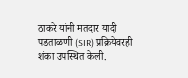ठाकरे यांनी मतदार यादी पडताळणी (SIR) प्रक्रियेवरही शंका उपस्थित केली.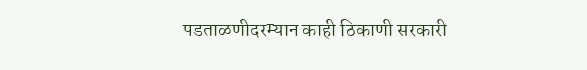पडताळणीदरम्यान काही ठिकाणी सरकारी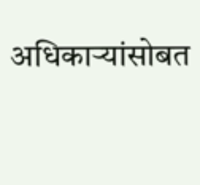अधिकाऱ्यांसोबत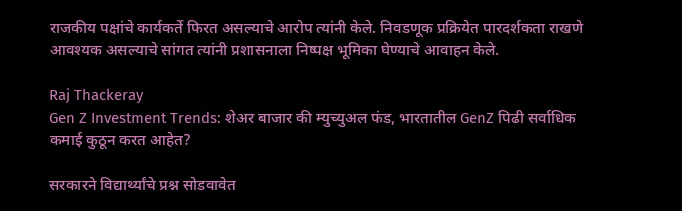राजकीय पक्षांचे कार्यकर्ते फिरत असल्याचे आरोप त्यांनी केले. निवडणूक प्रक्रियेत पारदर्शकता राखणे आवश्यक असल्याचे सांगत त्यांनी प्रशासनाला निष्पक्ष भूमिका घेण्याचे आवाहन केले.

Raj Thackeray
Gen Z Investment Trends: शेअर बाजार की म्युच्युअल फंड, भारतातील GenZ पिढी सर्वाधिक कमाई कुठून करत आहेत?

सरकारने विद्यार्थ्यांचे प्रश्न सोडवावेत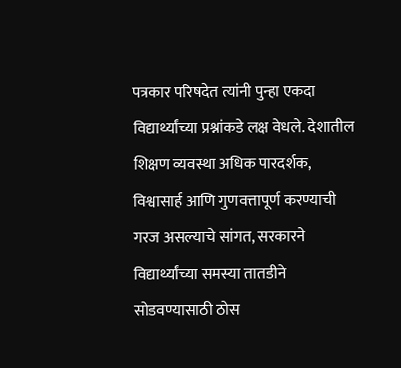पत्रकार परिषदेत त्यांनी पुन्हा एकदा विद्यार्थ्यांच्या प्रश्नांकडे लक्ष वेधले. देशातील शिक्षण व्यवस्था अधिक पारदर्शक, विश्वासार्ह आणि गुणवत्तापूर्ण करण्याची गरज असल्याचे सांगत, सरकारने विद्यार्थ्यांच्या समस्या तातडीने सोडवण्यासाठी ठोस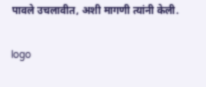पावले उचलावीत, अशी मागणी त्यांनी केली.

logo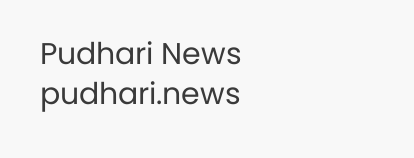Pudhari News
pudhari.news